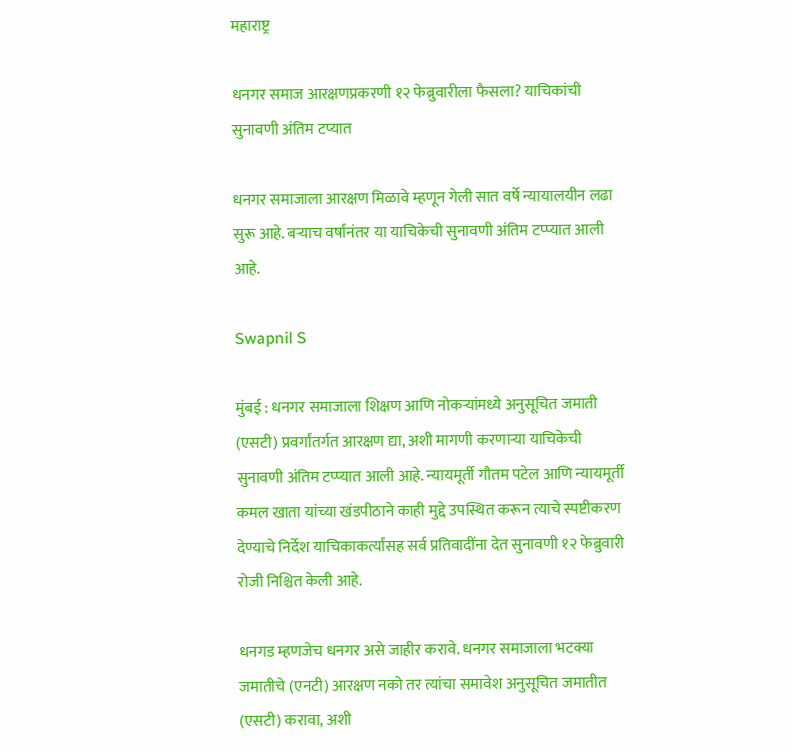महाराष्ट्र

धनगर समाज आरक्षणप्रकरणी १२ फेब्रुवारीला फैसला? याचिकांची सुनावणी अंतिम टप्यात

धनगर समाजाला आरक्षण मिळावे म्हणून गेली सात वर्षे न्यायालयीन लढा सुरू आहे. बऱ्याच वर्षांनंतर या याचिकेची सुनावणी अंतिम टप्प्यात आली आहे.

Swapnil S

मुंबई : धनगर समाजाला शिक्षण आणि नोकऱ्यांमध्ये अनुसूचित जमाती (एसटी) प्रवर्गांतर्गत आरक्षण द्या, अशी मागणी करणाऱ्या याचिकेची सुनावणी अंतिम टप्प्यात आली आहे. न्यायमूर्ती गौतम पटेल आणि न्यायमूर्ती कमल खाता यांच्या खंडपीठाने काही मुद्दे उपस्थित करून त्याचे स्पष्टीकरण देण्याचे निर्देश याचिकाकर्त्यांसह सर्व प्रतिवादींना देत सुनावणी १२ फेब्रुवारी रोजी निश्चित केली आहे.

धनगड म्हणजेच धनगर असे जाहीर करावे. धनगर समाजाला भटक्या जमातीचे (एनटी) आरक्षण नको तर त्यांचा समावेश अनुसूचित जमातीत (एसटी) करावा, अशी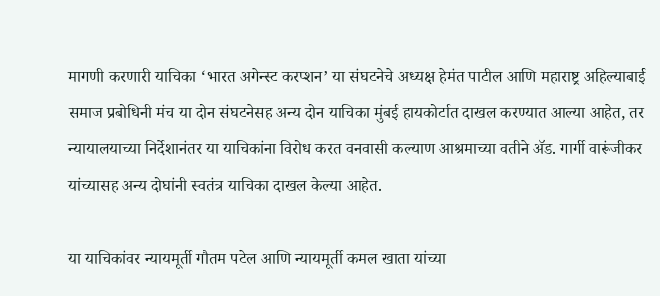मागणी करणारी याचिका ‘भारत अगेन्स्ट करप्शन’ या संघटनेचे अध्यक्ष हेमंत पाटील आणि महाराष्ट्र अहिल्याबार्ई समाज प्रबोधिनी मंच या दोन संघटनेसह अन्य दोन याचिका मुंबई हायकोर्टात दाखल करण्यात आल्या आहेत, तर न्यायालयाच्या निर्देशानंतर या याचिकांना विरोध करत वनवासी कल्याण आश्रमाच्या वतीने ॲड. गार्गी वारूंजीकर यांच्यासह अन्य दोघांनी स्वतंत्र याचिका दाखल केल्या आहेत.

या याचिकांवर न्यायमूर्ती गौतम पटेल आणि न्यायमूर्ती कमल खाता यांच्या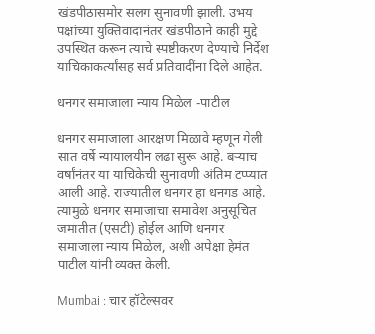खंडपीठासमोर सलग सुनावणी झाली. उभय पक्षांच्या युक्तिवादानंतर खंडपीठाने काही मुद्दे उपस्थित करून त्याचे स्पष्टीकरण देण्याचे निर्देश याचिकाकर्त्यांसह सर्व प्रतिवादींना दिले आहेत.

धनगर समाजाला न्याय मिळेल -पाटील

धनगर समाजाला आरक्षण मिळावे म्हणून गेली सात वर्षे न्यायालयीन लढा सुरू आहे. बऱ्याच वर्षांनंतर या याचिकेची सुनावणी अंतिम टप्प्यात आली आहे. राज्यातील धनगर हा धनगड आहे. त्यामुळे धनगर समाजाचा समावेश अनुसूचित जमातीत (एसटी) होईल आणि धनगर समाजाला न्याय मिळेल, अशी अपेक्षा हेमंत पाटील यांनी व्यक्त केली.

Mumbai : चार हॉटेल्सवर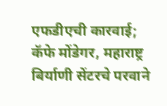एफडीएची कारवाई; कॅफे मोंडेगर, महाराष्ट्र बिर्याणी सेंटरचे परवाने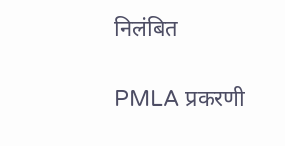निलंबित

PMLA प्रकरणी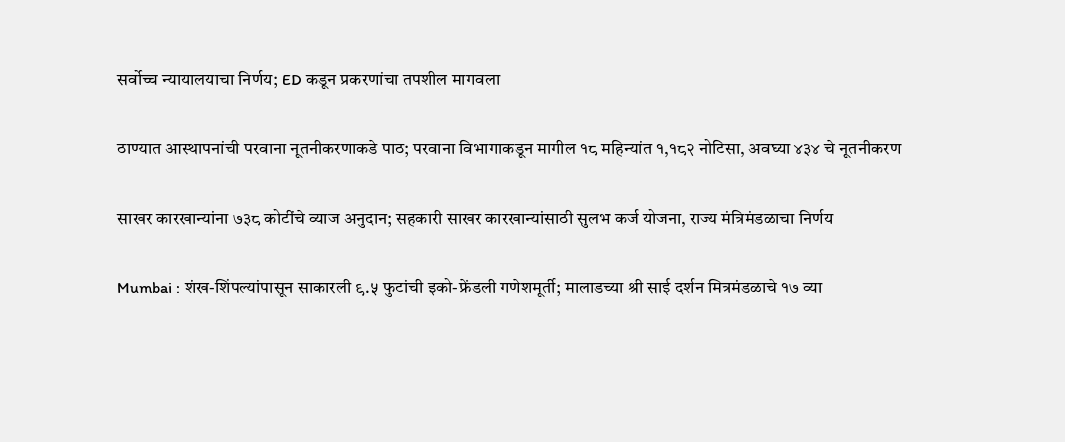सर्वोच्च न्यायालयाचा निर्णय; ED कडून प्रकरणांचा तपशील मागवला

ठाण्यात आस्थापनांची परवाना नूतनीकरणाकडे पाठ; परवाना विभागाकडून मागील १८ महिन्यांत १,१८२ नोटिसा, अवघ्या ४३४ चे नूतनीकरण

साखर कारखान्यांना ७३८ कोटींचे व्याज अनुदान; सहकारी साखर कारखान्यांसाठी सुलभ कर्ज योजना, राज्य मंत्रिमंडळाचा निर्णय

Mumbai : शंख-शिंपल्यांपासून साकारली ९.५ फुटांची इको-फ्रेंडली गणेशमूर्ती; मालाडच्या श्री साई दर्शन मित्रमंडळाचे १७ व्या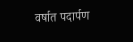वर्षात पदार्पण